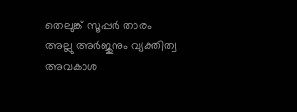തെലുങ്ക് സൂപ്പർ താരം അല്ലു അർജുനും വ്യക്തിത്വ അവകാശ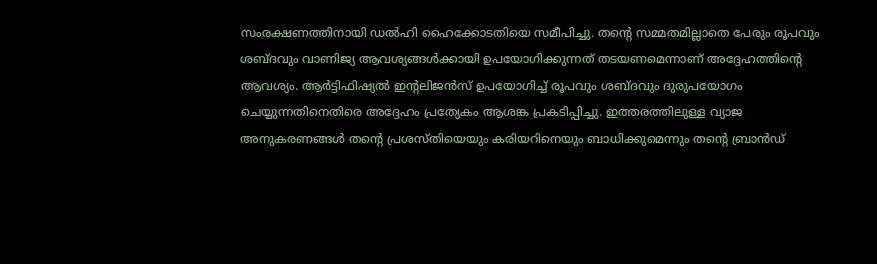സംരക്ഷണത്തിനായി ഡൽഹി ഹൈക്കോടതിയെ സമീപിച്ചു. തന്റെ സമ്മതമില്ലാതെ പേരും രൂപവും ശബ്ദവും വാണിജ്യ ആവശ്യങ്ങൾക്കായി ഉപയോഗിക്കുന്നത് തടയണമെന്നാണ് അദ്ദേഹത്തിന്റെ ആവശ്യം. ആർട്ടിഫിഷ്യൽ ഇന്റലിജൻസ് ഉപയോഗിച്ച് രൂപവും ശബ്ദവും ദുരുപയോഗം ചെയ്യുന്നതിനെതിരെ അദ്ദേഹം പ്രത്യേകം ആശങ്ക പ്രകടിപ്പിച്ചു. ഇത്തരത്തിലുള്ള വ്യാജ അനുകരണങ്ങൾ തന്റെ പ്രശസ്തിയെയും കരിയറിനെയും ബാധിക്കുമെന്നും തന്റെ ബ്രാൻഡ്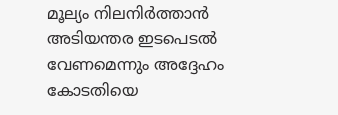മൂല്യം നിലനിർത്താൻ അടിയന്തര ഇടപെടൽ വേണമെന്നും അദ്ദേഹം കോടതിയെ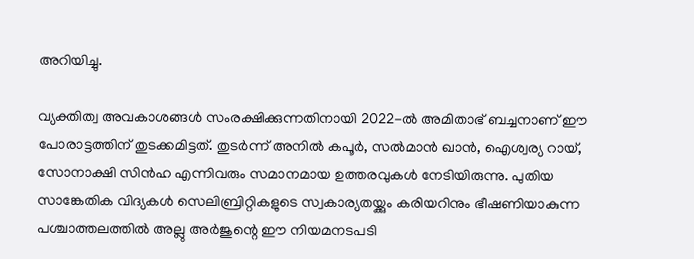അറിയിച്ചു.

വ്യക്തിത്വ അവകാശങ്ങൾ സംരക്ഷിക്കുന്നതിനായി 2022-ൽ അമിതാഭ് ബച്ചനാണ് ഈ പോരാട്ടത്തിന് തുടക്കമിട്ടത്. തുടർന്ന് അനിൽ കപൂർ, സൽമാൻ ഖാൻ, ഐശ്വര്യ റായ്, സോനാക്ഷി സിൻഹ എന്നിവരും സമാനമായ ഉത്തരവുകൾ നേടിയിരുന്നു. പുതിയ സാങ്കേതിക വിദ്യകൾ സെലിബ്രിറ്റികളുടെ സ്വകാര്യതയ്ക്കും കരിയറിനും ഭീഷണിയാകുന്ന പശ്ചാത്തലത്തിൽ അല്ലു അർജുന്റെ ഈ നിയമനടപടി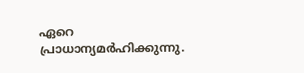ഏറെ പ്രാധാന്യമർഹിക്കുന്നു.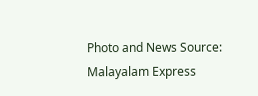Photo and News Source: Malayalam Express